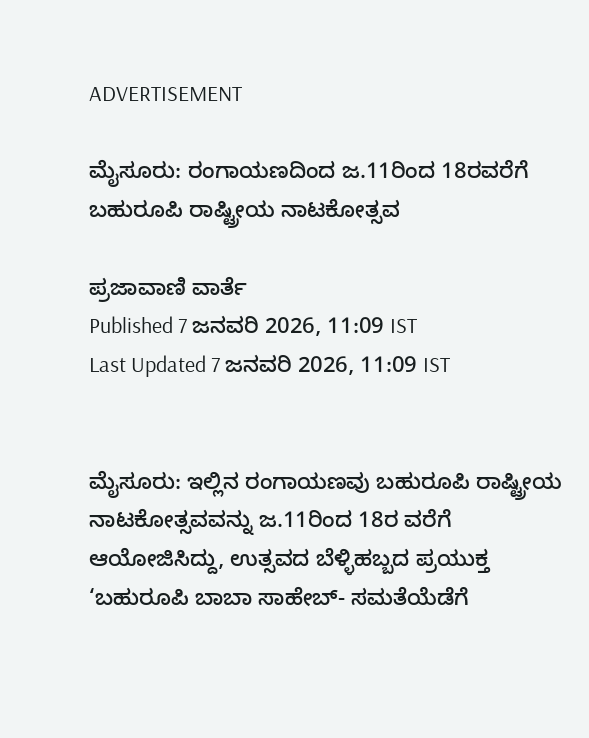ADVERTISEMENT

ಮೈಸೂರು: ರಂಗಾಯಣದಿಂದ ಜ.11ರಿಂದ 18ರವರೆಗೆ ಬಹುರೂಪಿ ರಾಷ್ಟ್ರೀಯ ನಾಟಕೋತ್ಸವ

ಪ್ರಜಾವಾಣಿ ವಾರ್ತೆ
Published 7 ಜನವರಿ 2026, 11:09 IST
Last Updated 7 ಜನವರಿ 2026, 11:09 IST


ಮೈಸೂರು: ಇಲ್ಲಿನ ರಂಗಾಯಣವು ಬಹುರೂಪಿ ರಾಷ್ಟ್ರೀಯ ನಾಟಕೋತ್ಸವವನ್ನು ಜ.11ರಿಂದ 18ರ ವರೆಗೆ ಆಯೋಜಿಸಿದ್ದು, ಉತ್ಸವದ ಬೆಳ್ಳಿಹಬ್ಬದ ಪ್ರಯುಕ್ತ ‘ಬಹುರೂಪಿ ಬಾಬಾ ಸಾಹೇಬ್- ಸಮತೆಯೆಡೆಗೆ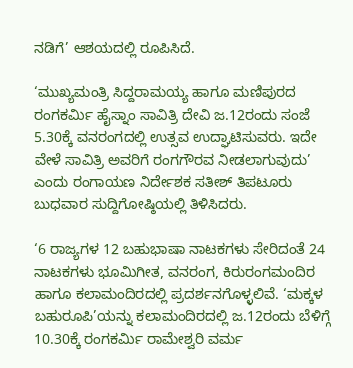ನಡಿಗೆ’ ಆಶಯದಲ್ಲಿ ರೂಪಿಸಿದೆ.

‘ಮುಖ್ಯಮಂತ್ರಿ ಸಿದ್ದರಾಮಯ್ಯ ಹಾಗೂ ಮಣಿಪುರದ ರಂಗಕರ್ಮಿ ಹೈಸ್ನಾಂ ಸಾವಿತ್ರಿ ದೇವಿ ಜ.12ರಂದು ಸಂಜೆ 5.30ಕ್ಕೆ ವನರಂಗದಲ್ಲಿ ಉತ್ಸವ ಉದ್ಘಾಟಿಸುವರು. ಇದೇ ವೇಳೆ ಸಾವಿತ್ರಿ ಅವರಿಗೆ ರಂಗಗೌರವ ನೀಡಲಾಗುವುದು’ ಎಂದು ರಂಗಾಯಣ ನಿರ್ದೇಶಕ ಸತೀಶ್ ತಿಪಟೂರು ಬುಧವಾರ ಸುದ್ದಿಗೋಷ್ಠಿಯಲ್ಲಿ ತಿಳಿಸಿದರು.

‘6 ರಾಜ್ಯಗಳ 12 ಬಹುಭಾಷಾ ನಾಟಕಗಳು ಸೇರಿದಂತೆ 24 ನಾಟಕಗಳು ಭೂಮಿಗೀತ, ವನರಂಗ, ಕಿರುರಂಗಮಂದಿರ ಹಾಗೂ ಕಲಾಮಂದಿರದಲ್ಲಿ ಪ್ರದರ್ಶನಗೊಳ್ಳಲಿವೆ. ‘ಮಕ್ಕಳ ಬಹುರೂಪಿ’ಯನ್ನು ಕಲಾಮಂದಿರದಲ್ಲಿ ಜ.12ರಂದು ಬೆಳಿಗ್ಗೆ 10.30ಕ್ಕೆ ರಂಗಕರ್ಮಿ ರಾಮೇಶ್ವರಿ ವರ್ಮ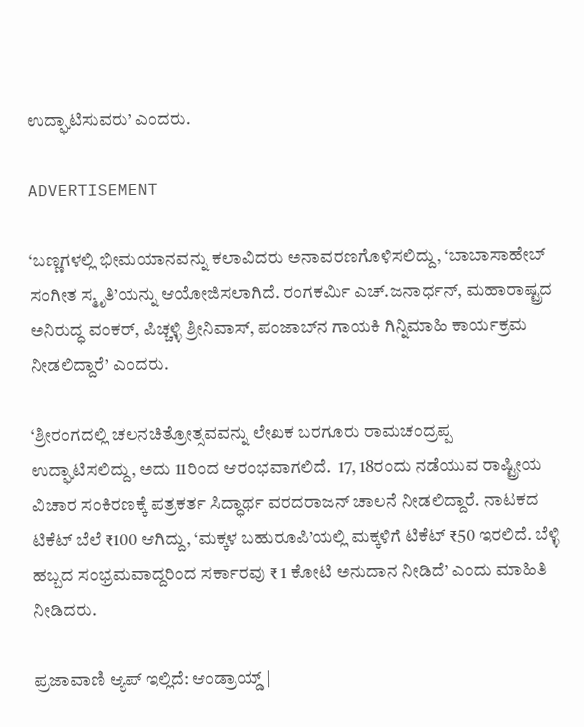ಉದ್ಘಾಟಿಸುವರು’ ಎಂದರು.

ADVERTISEMENT

‘ಬಣ್ಣಗಳಲ್ಲಿ ಭೀಮಯಾನವನ್ನು ಕಲಾವಿದರು ಅನಾವರಣಗೊಳಿಸಲಿದ್ದು, ‘ಬಾಬಾಸಾಹೇಬ್‌ ಸಂಗೀತ ಸ್ಮೃತಿ’ಯನ್ನು ಆಯೋಜಿಸಲಾಗಿದೆ. ರಂಗಕರ್ಮಿ ಎಚ್‌.ಜನಾರ್ಧನ್, ಮಹಾರಾಷ್ಟ್ರದ ಅನಿರುದ್ಧ ವಂಕರ್, ಪಿಚ್ಚಳ್ಳಿ ಶ್ರೀನಿವಾಸ್, ಪಂಜಾಬ್‌ನ ಗಾಯಕಿ ಗಿನ್ನಿಮಾಹಿ ಕಾರ್ಯಕ್ರಮ ನೀಡಲಿದ್ದಾರೆ’ ಎಂದರು.

‘ಶ್ರೀರಂಗದಲ್ಲಿ ಚಲನಚಿತ್ರೋತ್ಸವವನ್ನು ಲೇಖಕ ಬರಗೂರು ರಾಮಚಂದ್ರಪ್ಪ ಉದ್ಘಾಟಿಸಲಿದ್ದು, ಅದು 11ರಿಂದ ಆರಂಭವಾಗಲಿದೆ.  17, 18ರಂದು ನಡೆಯುವ ರಾಷ್ಟ್ರೀಯ ವಿಚಾರ ಸಂಕಿರಣಕ್ಕೆ ಪತ್ರಕರ್ತ ಸಿದ್ಧಾರ್ಥ ವರದರಾಜನ್ ಚಾಲನೆ ನೀಡಲಿದ್ದಾರೆ. ನಾಟಕದ ಟಿಕೆಟ್‌ ಬೆಲೆ ₹100 ಆಗಿದ್ದು, ‘ಮಕ್ಕಳ ಬಹುರೂಪಿ’ಯಲ್ಲಿ ಮಕ್ಕಳಿಗೆ ಟಿಕೆಟ್‌ ₹50 ಇರಲಿದೆ. ಬೆಳ್ಳಿ ಹಬ್ಬದ ಸಂಭ್ರಮವಾದ್ದರಿಂದ ಸರ್ಕಾರವು ₹ 1 ಕೋಟಿ ಅನುದಾನ ನೀಡಿದೆ’ ಎಂದು ಮಾಹಿತಿ ನೀಡಿದರು.

ಪ್ರಜಾವಾಣಿ ಆ್ಯಪ್ ಇಲ್ಲಿದೆ: ಆಂಡ್ರಾಯ್ಡ್ |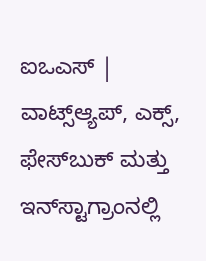ಐಒಎಸ್ | ವಾಟ್ಸ್ಆ್ಯಪ್, ಎಕ್ಸ್, ಫೇಸ್‌ಬುಕ್ ಮತ್ತು ಇನ್‌ಸ್ಟಾಗ್ರಾಂನಲ್ಲಿ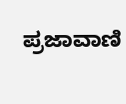ಪ್ರಜಾವಾಣಿ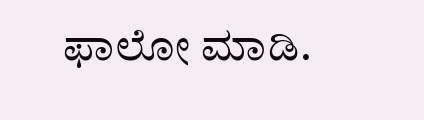ಫಾಲೋ ಮಾಡಿ.